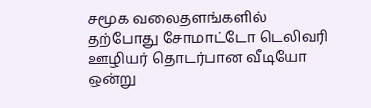சமூக வலைதளங்களில் தற்போது சோமாட்டோ டெலிவரி ஊழியர் தொடர்பான வீடியோ ஒன்று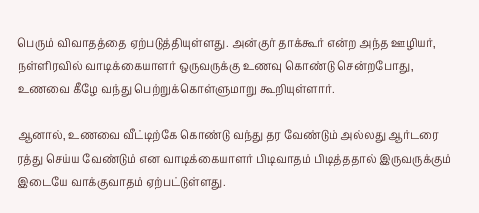பெரும் விவாதத்தை ஏற்படுத்தியுள்ளது. அன்குர் தாக்கூர் என்ற அந்த ஊழியர், நள்ளிரவில் வாடிக்கையாளர் ஒருவருக்கு உணவு கொண்டு சென்றபோது, உணவை கீழே வந்து பெற்றுக்கொள்ளுமாறு கூறியுள்ளார்.

ஆனால், உணவை வீட்டிற்கே கொண்டு வந்து தர வேண்டும் அல்லது ஆர்டரை ரத்து செய்ய வேண்டும் என வாடிக்கையாளர் பிடிவாதம் பிடித்ததால் இருவருக்கும் இடையே வாக்குவாதம் ஏற்பட்டுள்ளது.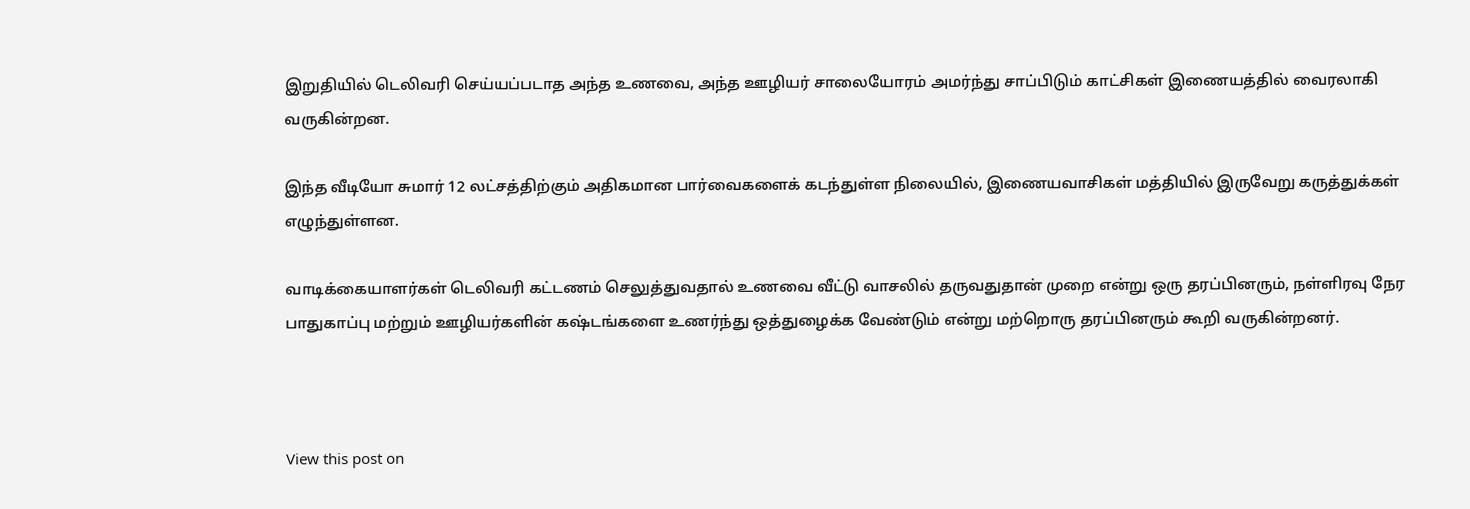இறுதியில் டெலிவரி செய்யப்படாத அந்த உணவை, அந்த ஊழியர் சாலையோரம் அமர்ந்து சாப்பிடும் காட்சிகள் இணையத்தில் வைரலாகி வருகின்றன.

இந்த வீடியோ சுமார் 12 லட்சத்திற்கும் அதிகமான பார்வைகளைக் கடந்துள்ள நிலையில், இணையவாசிகள் மத்தியில் இருவேறு கருத்துக்கள் எழுந்துள்ளன.

வாடிக்கையாளர்கள் டெலிவரி கட்டணம் செலுத்துவதால் உணவை வீட்டு வாசலில் தருவதுதான் முறை என்று ஒரு தரப்பினரும், நள்ளிரவு நேர பாதுகாப்பு மற்றும் ஊழியர்களின் கஷ்டங்களை உணர்ந்து ஒத்துழைக்க வேண்டும் என்று மற்றொரு தரப்பினரும் கூறி வருகின்றனர்.



View this post on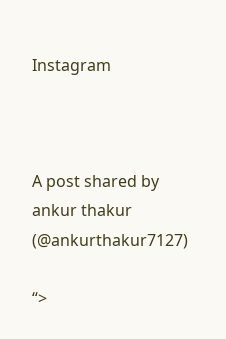Instagram



A post shared by ankur thakur (@ankurthakur7127)

“>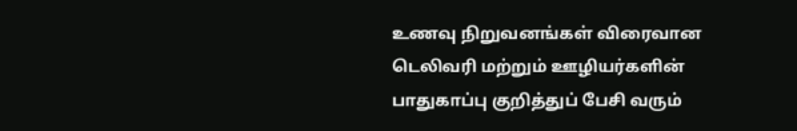உணவு நிறுவனங்கள் விரைவான டெலிவரி மற்றும் ஊழியர்களின் பாதுகாப்பு குறித்துப் பேசி வரும்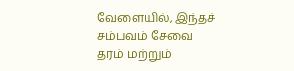வேளையில், இந்தச் சம்பவம் சேவை தரம் மற்றும்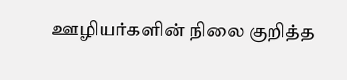ஊழியர்களின் நிலை குறித்த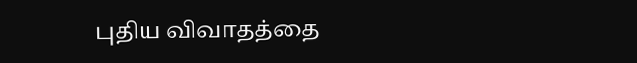புதிய விவாதத்தை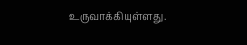உருவாக்கியுள்ளது.